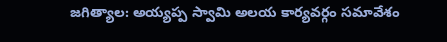జగిత్యాల: అయ్యప్ప స్వామి అలయ కార్యవర్గం సమావేశం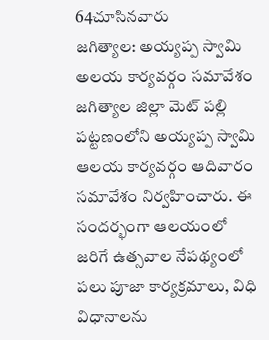64చూసినవారు
జగిత్యాల: అయ్యప్ప స్వామి అలయ కార్యవర్గం సమావేశం
జగిత్యాల జిల్లా మెట్ పల్లి పట్టణంలోని అయ్యప్ప స్వామి ఆలయ కార్యవర్గం ఆదివారం సమావేశం నిర్వహించారు. ఈ సందర్భంగా ఆలయంలో జరిగే ఉత్సవాల నేపథ్యంలో పలు పూజా కార్యక్రమాలు, విధి విధానాలను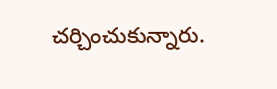చర్చించుకున్నారు.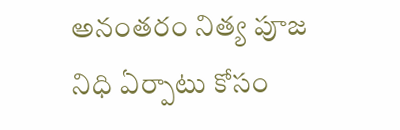అనంతరం నిత్య పూజ నిధి ఏర్పాటు కోసం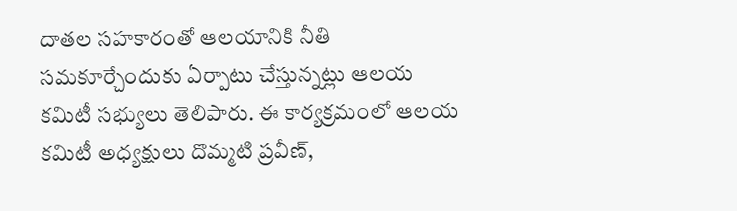దాతల సహకారంతో ఆలయానికి నీతి సమకూర్చేందుకు ఏర్పాటు చేస్తున్నట్లు ఆలయ కమిటీ సభ్యులు తెలిపారు. ఈ కార్యక్రమంలో ఆలయ కమిటీ అధ్యక్షులు దొమ్మటి ప్రవీణ్,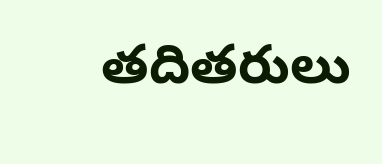తదితరులు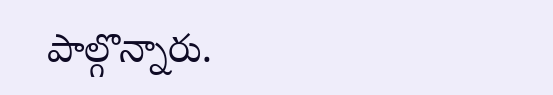పాల్గొన్నారు.